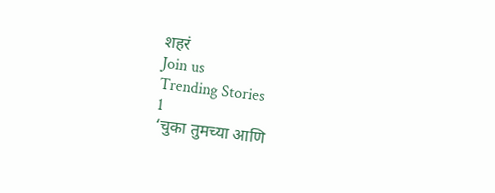शहरं
Join us
Trending Stories
1
‘चुका तुमच्या आणि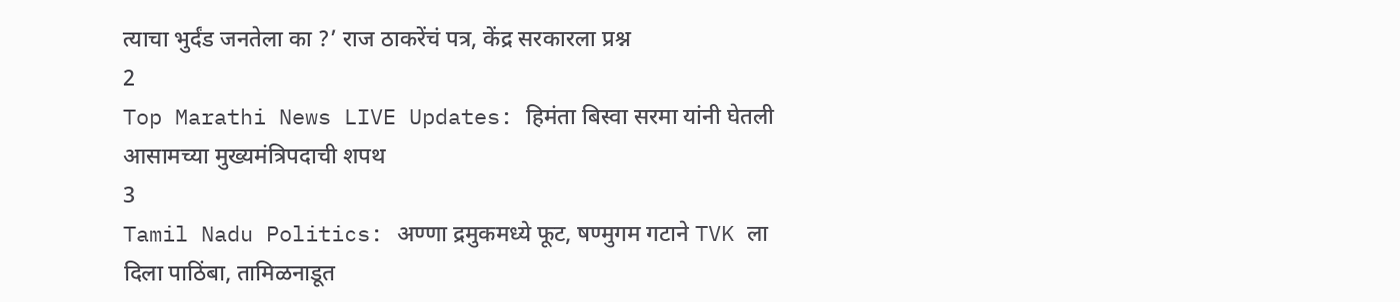त्याचा भुर्दंड जनतेला का ?’ राज ठाकरेंचं पत्र, केंद्र सरकारला प्रश्न
2
Top Marathi News LIVE Updates: हिमंता बिस्वा सरमा यांनी घेतली आसामच्या मुख्यमंत्रिपदाची शपथ
3
Tamil Nadu Politics: अण्णा द्रमुकमध्ये फूट, षण्मुगम गटाने TVK ला दिला पाठिंबा, तामिळनाडूत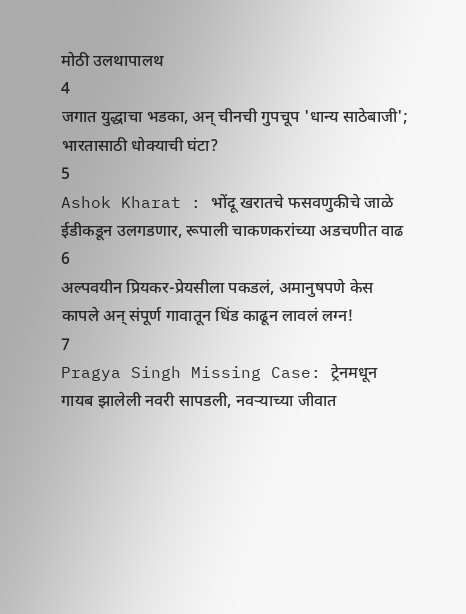मोठी उलथापालथ
4
जगात युद्धाचा भडका, अन् चीनची गुपचूप 'धान्य साठेबाजी'; भारतासाठी धोक्याची घंटा?
5
Ashok Kharat : भोंदू खरातचे फसवणुकीचे जाळे ईडीकडून उलगडणार, रूपाली चाकणकरांच्या अडचणीत वाढ
6
अल्पवयीन प्रियकर-प्रेयसीला पकडलं, अमानुषपणे केस कापले अन् संपूर्ण गावातून धिंड काढून लावलं लग्न!
7
Pragya Singh Missing Case: ट्रेनमधून गायब झालेली नवरी सापडली, नवऱ्याच्या जीवात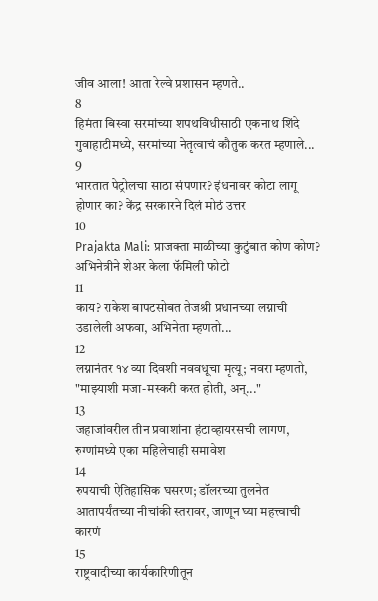जीव आला! आता रेल्वे प्रशासन म्हणते..
8
हिमंता बिस्वा सरमांच्या शपथविधीसाठी एकनाथ शिंदे गुवाहाटीमध्ये, सरमांच्या नेतृत्वाचं कौतुक करत म्हणाले...
9
भारतात पेट्रोलचा साठा संपणार? इंधनावर कोटा लागू होणार का? केंद्र सरकारने दिलं मोठं उत्तर
10
Prajakta Mali: प्राजक्ता माळीच्या कुटुंबात कोण कोण? अभिनेत्रीने शेअर केला फॅमिली फोटो
11
काय? राकेश बापटसोबत तेजश्री प्रधानच्या लग्नाची उडालेली अफवा, अभिनेता म्हणतो...
12
लग्नानंतर १४ व्या दिवशी नववधूचा मृत्यू; नवरा म्हणतो, "माझ्याशी मजा-मस्करी करत होती, अन्..."
13
जहाजांवरील तीन प्रवाशांना हंटाव्हायरसची लागण, रुग्णांमध्ये एका महिलेचाही समावेश
14
रुपयाची ऐतिहासिक घसरण; डॉलरच्या तुलनेत आतापर्यंतच्या नीचांकी स्तरावर, जाणून घ्या महत्त्वाची कारणं
15
राष्ट्रवादीच्या कार्यकारिणीतून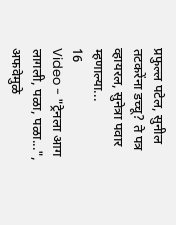प्रफुल्ल पटेल, सुनील तटकरेंना डच्चू? ते पत्र व्हायरल, सुनेत्रा पवार म्हणाल्या...
16
Video - "ट्रेनला आग लागली, पळा, पळा...", अफवेमुळे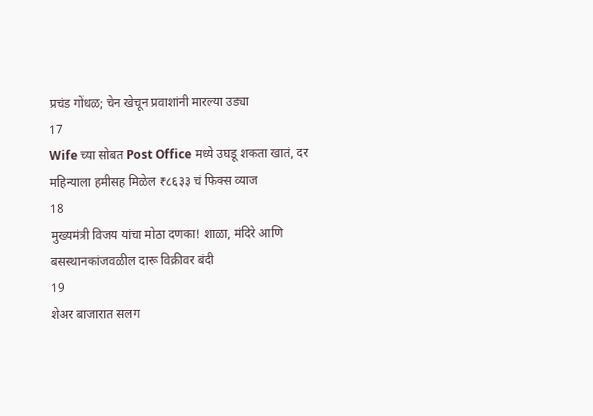प्रचंड गोंधळ; चेन खेचून प्रवाशांनी मारल्या उड्या
17
Wife च्या सोबत Post Office मध्ये उघडू शकता खातं, दर महिन्याला हमीसह मिळेल ₹८६३३ चं फिक्स व्याज
18
मुख्यमंत्री विजय यांचा मोठा दणका! शाळा, मंदिरे आणि बसस्थानकांजवळील दारू विक्रीवर बंदी
19
शेअर बाजारात सलग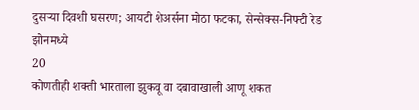दुसऱ्या दिवशी घसरण; आयटी शेअर्सना मोठा फटका, सेन्सेक्स-निफ्टी रेड झोनमध्ये
20
कोणतीही शक्ती भारताला झुकवू वा दबावाखाली आणू शकत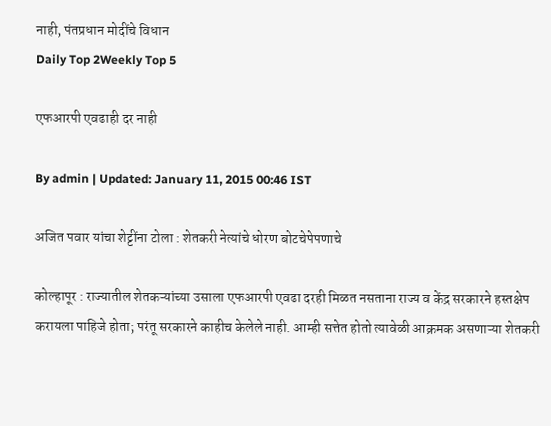नाही, पंतप्रधान मोदींचे विधान
Daily Top 2Weekly Top 5

एफआरपी एवढाही दर नाही

By admin | Updated: January 11, 2015 00:46 IST

अजित पवार यांचा शेट्टींना टोला : शेतकरी नेत्यांचे धोरण बोटचेपेपणाचे

कोल्हापूर : राज्यातील शेतकऱ्यांच्या उसाला एफआरपी एवढा दरही मिळत नसताना राज्य व केंद्र सरकारने हस्तक्षेप करायला पाहिजे होता; परंतू सरकारने काहीच केलेले नाही. आम्ही सत्तेत होतो त्यावेळी आक्रमक असणाऱ्या शेतकरी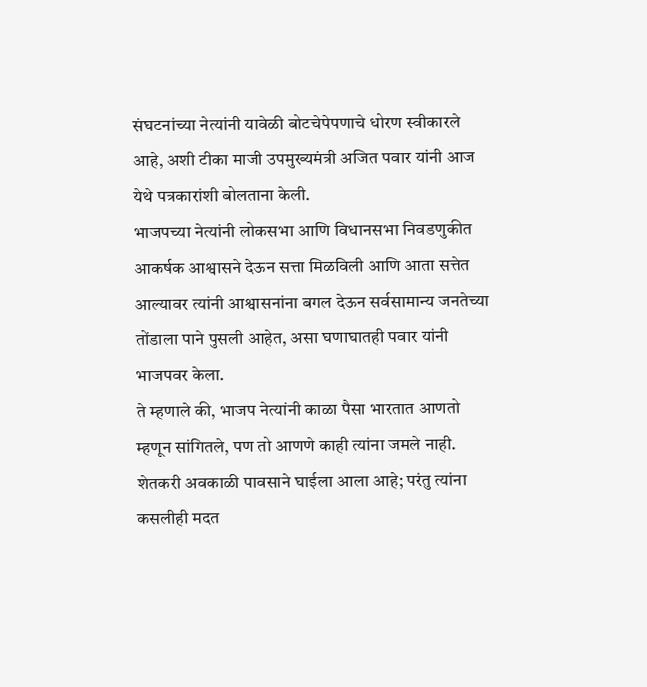संघटनांच्या नेत्यांनी यावेळी बोटचेपेपणाचे धोरण स्वीकारले आहे, अशी टीका माजी उपमुख्यमंत्री अजित पवार यांनी आज येथे पत्रकारांशी बोलताना केली.
भाजपच्या नेत्यांनी लोकसभा आणि विधानसभा निवडणुकीत आकर्षक आश्वासने देऊन सत्ता मिळविली आणि आता सत्तेत आल्यावर त्यांनी आश्वासनांना बगल देऊन सर्वसामान्य जनतेच्या तोंडाला पाने पुसली आहेत, असा घणाघातही पवार यांनी भाजपवर केला.
ते म्हणाले की, भाजप नेत्यांनी काळा पैसा भारतात आणतो म्हणून सांगितले, पण तो आणणे काही त्यांना जमले नाही. शेतकरी अवकाळी पावसाने घाईला आला आहे; परंतु त्यांना कसलीही मदत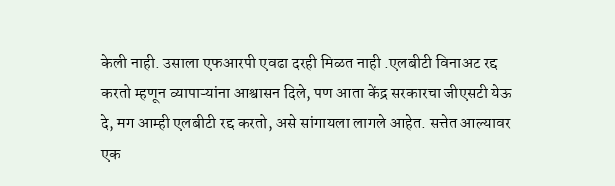केली नाही. उसाला एफआरपी एवढा दरही मिळत नाही .एलबीटी विनाअट रद्द करतो म्हणून व्यापाऱ्यांना आश्वासन दिले, पण आता केंद्र सरकारचा जीएसटी येऊ दे, मग आम्ही एलबीटी रद्द करतो, असे सांगायला लागले आहेत. सत्तेत आल्यावर एक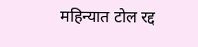महिन्यात टोल रद्द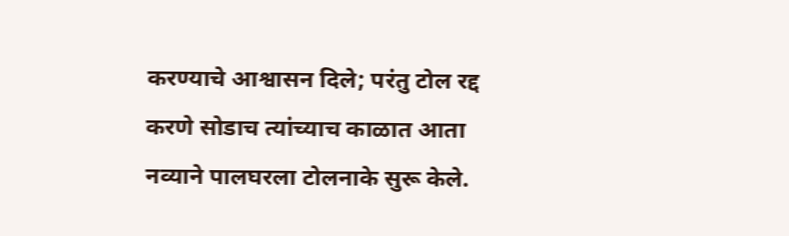करण्याचे आश्वासन दिले; परंतु टोल रद्द करणे सोडाच त्यांच्याच काळात आता नव्याने पालघरला टोलनाके सुरू केले.